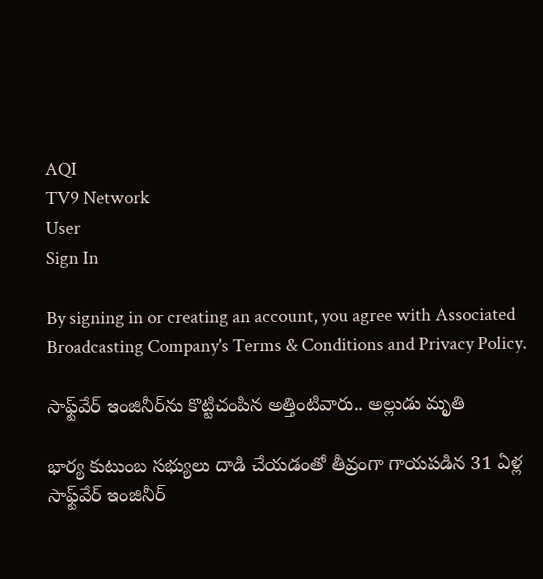AQI
TV9 Network
User
Sign In

By signing in or creating an account, you agree with Associated Broadcasting Company's Terms & Conditions and Privacy Policy.

సాఫ్ట్‌వేర్‌ ఇంజినీర్‌ను కొట్టిచంపిన అత్తింటివారు.. అల్లుడు మృతి

భార్య కుటుంబ సభ్యులు దాడి చేయడంతో తీవ్రంగా గాయపడిన 31 ఏళ్ల సాఫ్ట్‌వేర్‌ ఇంజినీర్‌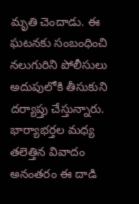మృతి చెందాడు. ఈ ఘటనకు సంబంధించి నలుగురిని పోలీసులు అదుపులోకి తీసుకుని దర్యాప్తు చేస్తున్నారు. భార్యాభర్తల మధ్య తలెత్తిన వివాదం అనంతరం ఈ దాడి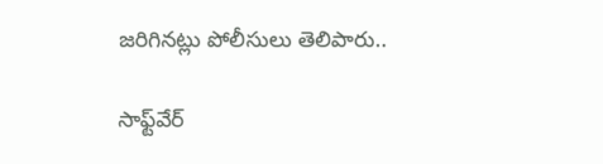జరిగినట్లు పోలీసులు తెలిపారు..

సాఫ్ట్‌వేర్‌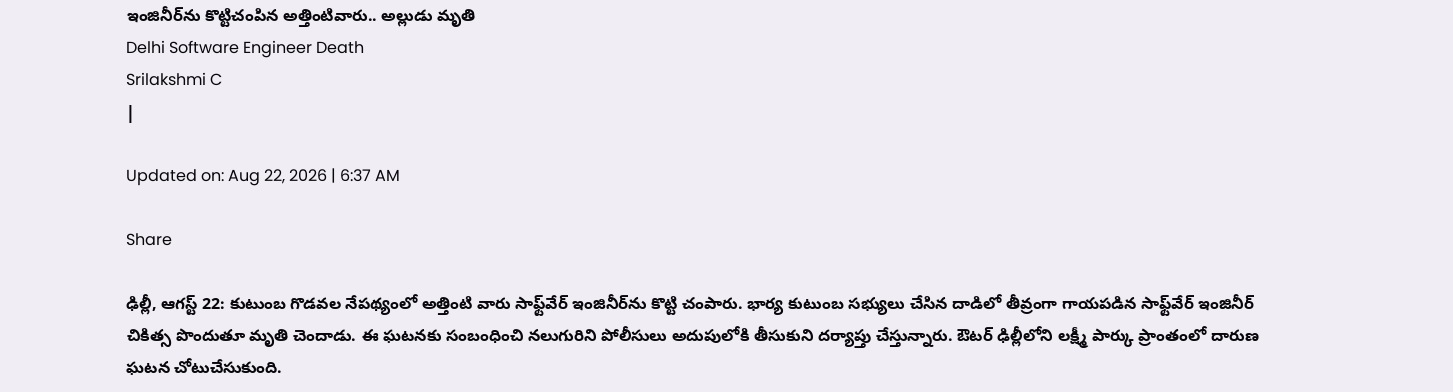ఇంజినీర్‌ను కొట్టిచంపిన అత్తింటివారు.. అల్లుడు మృతి
Delhi Software Engineer Death
Srilakshmi C
|

Updated on: Aug 22, 2026 | 6:37 AM

Share

ఢిల్లీ, ఆగస్ట్‌ 22: కుటుంబ గొడవల నేపథ్యంలో అత్తింటి వారు సాఫ్ట్‌వేర్‌ ఇంజినీర్‌ను కొట్టి చంపారు. భార్య కుటుంబ సభ్యులు చేసిన దాడిలో తీవ్రంగా గాయపడిన సాఫ్ట్‌వేర్‌ ఇంజినీర్‌ చికిత్స పొందుతూ మృతి చెందాడు. ఈ ఘటనకు సంబంధించి నలుగురిని పోలీసులు అదుపులోకి తీసుకుని దర్యాప్తు చేస్తున్నారు. ఔటర్‌ ఢిల్లీలోని లక్ష్మీ పార్కు ప్రాంతంలో దారుణ ఘటన చోటుచేసుకుంది.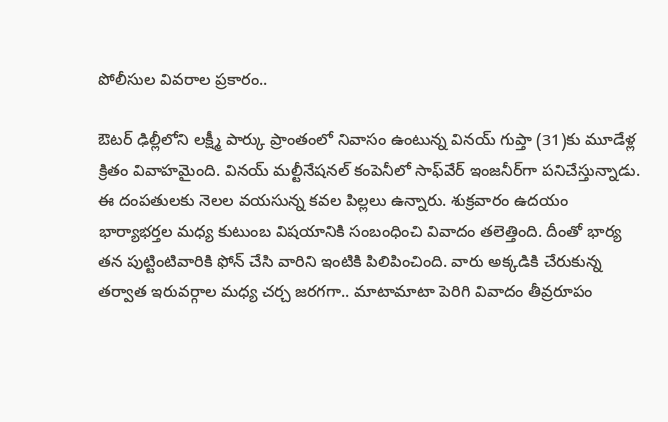పోలీసుల వివరాల ప్రకారం..

ఔటర్‌ ఢిల్లీలోని లక్ష్మీ పార్కు ప్రాంతంలో నివాసం ఉంటున్న వినయ్‌ గుప్తా (31)కు మూడేళ్ల క్రితం వివాహమైంది. వినయ్‌ మల్టీనేషనల్‌ కంపెనీలో సాఫ్‌వేర్‌ ఇంజనీర్‌గా పనిచేస్తున్నాడు. ఈ దంపతులకు నెలల వయసున్న కవల పిల్లలు ఉన్నారు. శుక్రవారం ఉదయం భార్యాభర్తల మధ్య కుటుంబ విషయానికి సంబంధించి వివాదం తలెత్తింది. దీంతో భార్య తన పుట్టింటివారికి ఫోన్‌ చేసి వారిని ఇంటికి పిలిపించింది. వారు అక్కడికి చేరుకున్న తర్వాత ఇరువర్గాల మధ్య చర్చ జరగగా.. మాటామాటా పెరిగి వివాదం తీవ్రరూపం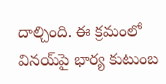దాల్చింది. ఈ క్రమంలో వినయ్‌పై భార్య కుటుంబ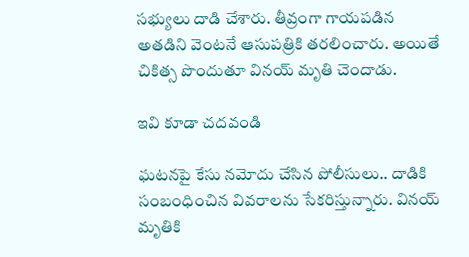సభ్యులు దాడి చేశారు. తీవ్రంగా గాయపడిన అతడిని వెంటనే ఆసుపత్రికి తరలించారు. అయితే చికిత్స పొందుతూ వినయ్‌ మృతి చెందాడు.

ఇవి కూడా చదవండి

ఘటనపై కేసు నమోదు చేసిన పోలీసులు.. దాడికి సంబంధించిన వివరాలను సేకరిస్తున్నారు. వినయ్‌ మృతికి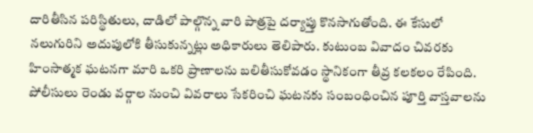దారితీసిన పరిస్థితులు, దాడిలో పాల్గొన్న వారి పాత్రపై దర్యాప్తు కొనసాగుతోంది. ఈ కేసులో నలుగురిని అదుపులోకి తీసుకున్నట్లు అధికారులు తెలిపారు. కుటుంబ వివాదం చివరకు హింసాత్మక ఘటనగా మారి ఒకరి ప్రాణాలను బలితీసుకోవడం స్థానికంగా తీవ్ర కలకలం రేపింది. పోలీసులు రెండు వర్గాల నుంచి వివరాలు సేకరించి ఘటనకు సంబంధించిన పూర్తి వాస్తవాలను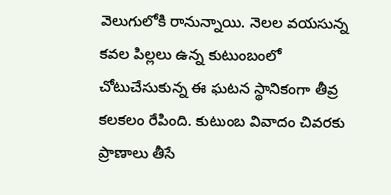వెలుగులోకి రానున్నాయి. నెలల వయసున్న కవల పిల్లలు ఉన్న కుటుంబంలో చోటుచేసుకున్న ఈ ఘటన స్థానికంగా తీవ్ర కలకలం రేపింది. కుటుంబ వివాదం చివరకు ప్రాణాలు తీసే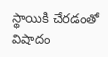స్థాయికి చేరడంతో విషాదం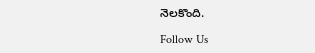నెలకొంది.

Follow Us